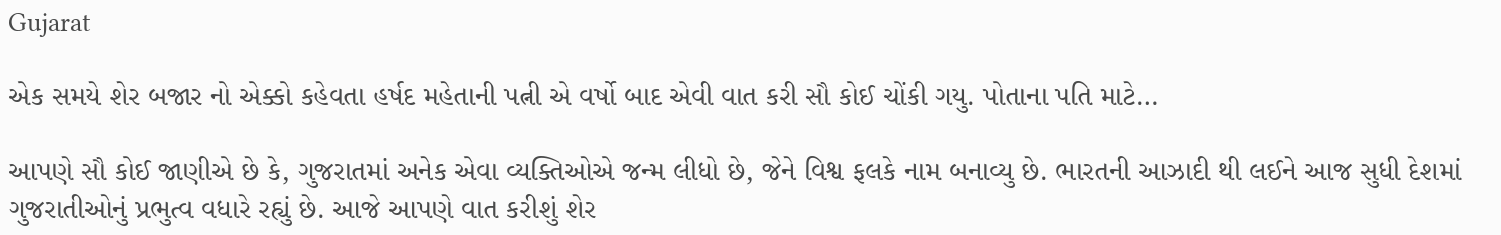Gujarat

એક સમયે શેર બજાર નો એક્કો કહેવતા હર્ષદ મહેતાની પત્ની એ વર્ષો બાદ એવી વાત કરી સૌ કોઈ ચોંકી ગયુ. પોતાના પતિ માટે…

આપણે સૌ કોઈ જાણીએ છે કે, ગુજરાતમાં અનેક એવા વ્યક્તિઓએ જન્મ લીધો છે, જેને વિશ્વ ફલકે નામ બનાવ્યુ છે. ભારતની આઝાદી થી લઈને આજ સુધી દેશમાં ગુજરાતીઓનું પ્રભુત્વ વધારે રહ્યું છે. આજે આપણે વાત કરીશું શેર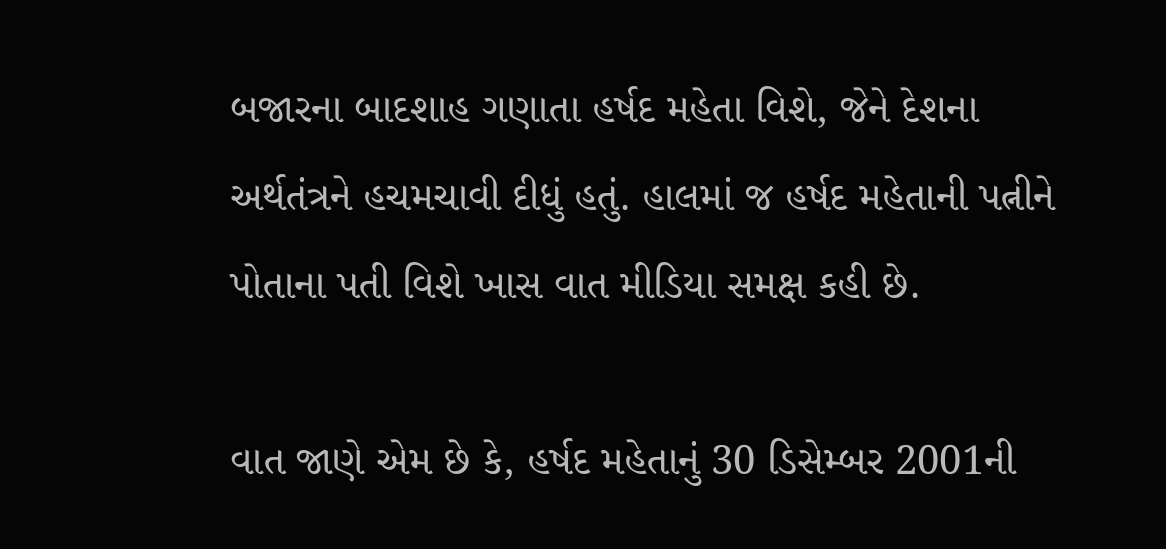બજારના બાદશાહ ગણાતા હર્ષદ મહેતા વિશે, જેને દેશના અર્થતંત્રને હચમચાવી દીધું હતું. હાલમાં જ હર્ષદ મહેતાની પત્નીને પોતાના પતી વિશે ખાસ વાત મીડિયા સમક્ષ કહી છે.

વાત જાણે એમ છે કે, હર્ષદ મહેતાનું 30 ડિસેમ્બર 2001ની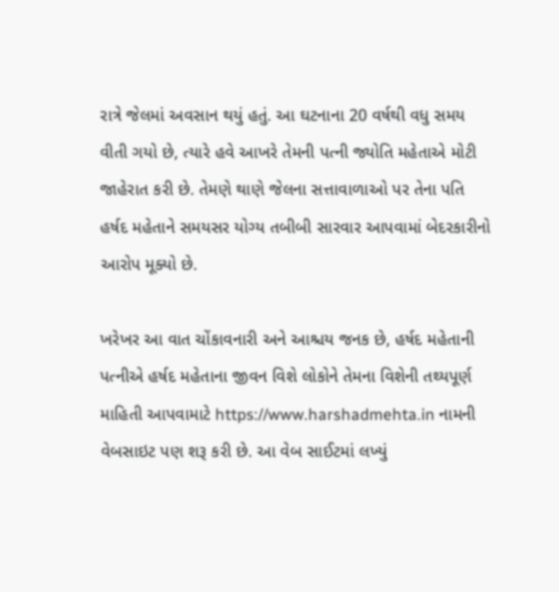રાત્રે જેલમાં અવસાન થયું હતું. આ ઘટનાના 20 વર્ષથી વધુ સમય વીતી ગયો છે, ત્યારે હવે આખરે તેમની પત્ની જ્યોતિ મહેતાએ મોટી જાહેરાત કરી છે. તેમણે થાણે જેલના સત્તાવાળાઓ પર તેના પતિ હર્ષદ મહેતાને સમયસર યોગ્ય તબીબી સારવાર આપવામાં બેદરકારીનો આરોપ મૂક્યો છે.

ખરેખર આ વાત ચોંકાવનારી અને આશ્ચય જનક છે, હર્ષદ મહેતાની પત્નીએ હર્ષદ મહેતાના જીવન વિશે લોકોને તેમના વિશેની તથ્યપૂર્ણ માહિતી આપવામાટે https://www.harshadmehta.in નામની વેબસાઇટ પણ શરૂ કરી છે. આ વેબ સાઈટમાં લખ્યું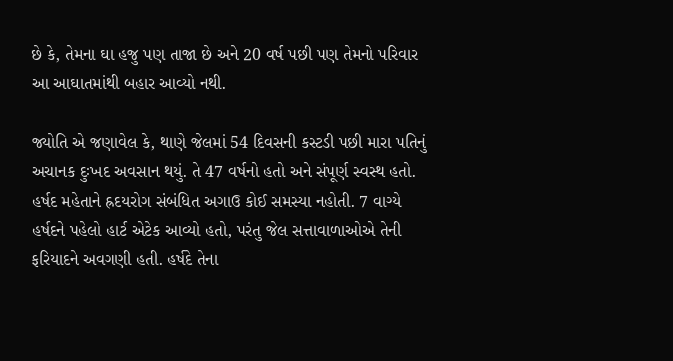છે કે, તેમના ઘા હજુ પણ તાજા છે અને 20 વર્ષ પછી પણ તેમનો પરિવાર આ આઘાતમાંથી બહાર આવ્યો નથી.

જ્યોતિ એ જણાવેલ કે, થાણે જેલમાં 54 દિવસની કસ્ટડી પછી મારા પતિનું અચાનક દુઃખદ અવસાન થયું. તે 47 વર્ષનો હતો અને સંપૂર્ણ સ્વસ્થ હતો. હર્ષદ મહેતાને હ્રદયરોગ સંબંધિત અગાઉ કોઈ સમસ્યા નહોતી. 7 વાગ્યે હર્ષદને પહેલો હાર્ટ એટેક આવ્યો હતો, પરંતુ જેલ સત્તાવાળાઓએ તેની ફરિયાદને અવગણી હતી. હર્ષદે તેના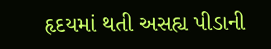હૃદયમાં થતી અસહ્ય પીડાની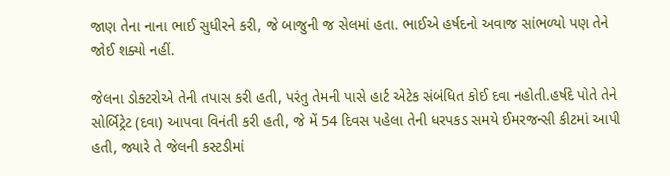જાણ તેના નાના ભાઈ સુધીરને કરી, જે બાજુની જ સેલમાં હતા. ભાઈએ હર્ષદનો અવાજ સાંભળ્યો પણ તેને જોઈ શક્યો નહીં.

જેલના ડોક્ટરોએ તેની તપાસ કરી હતી, પરંતુ તેમની પાસે હાર્ટ એટેક સંબંધિત કોઈ દવા નહોતી.હર્ષદે પોતે તેને સોર્બિટ્રેટ (દવા) આપવા વિનંતી કરી હતી, જે મેં 54 દિવસ પહેલા તેની ધરપકડ સમયે ઈમરજન્સી કીટમાં આપી હતી, જ્યારે તે જેલની કસ્ટડીમાં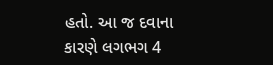હતો. આ જ દવાના કારણે લગભગ 4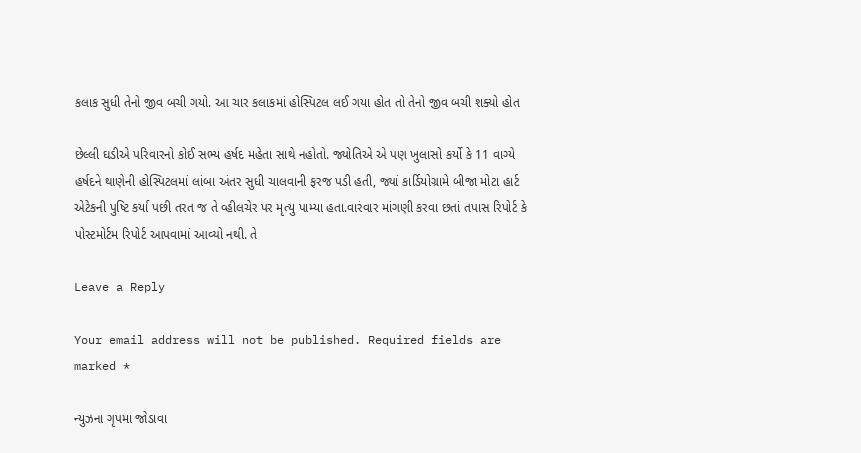કલાક સુધી તેનો જીવ બચી ગયો. આ ચાર કલાકમાં હોસ્પિટલ લઈ ગયા હોત તો તેનો જીવ બચી શક્યો હોત

છેલ્લી ઘડીએ પરિવારનો કોઈ સભ્ય હર્ષદ મહેતા સાથે નહોતો. જ્યોતિએ એ પણ ખુલાસો કર્યો કે 11 વાગ્યે હર્ષદને થાણેની હોસ્પિટલમાં લાંબા અંતર સુધી ચાલવાની ફરજ પડી હતી, જ્યાં કાર્ડિયોગ્રામે બીજા મોટા હાર્ટ એટેકની પુષ્ટિ કર્યા પછી તરત જ તે વ્હીલચેર પર મૃત્યુ પામ્યા હતા.વારંવાર માંગણી કરવા છતાં તપાસ રિપોર્ટ કે પોસ્ટમોર્ટમ રિપોર્ટ આપવામાં આવ્યો નથી. તે

Leave a Reply

Your email address will not be published. Required fields are marked *

ન્યુઝના ગૃપમા જોડાવા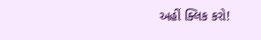અહીં ક્લિક કરો!